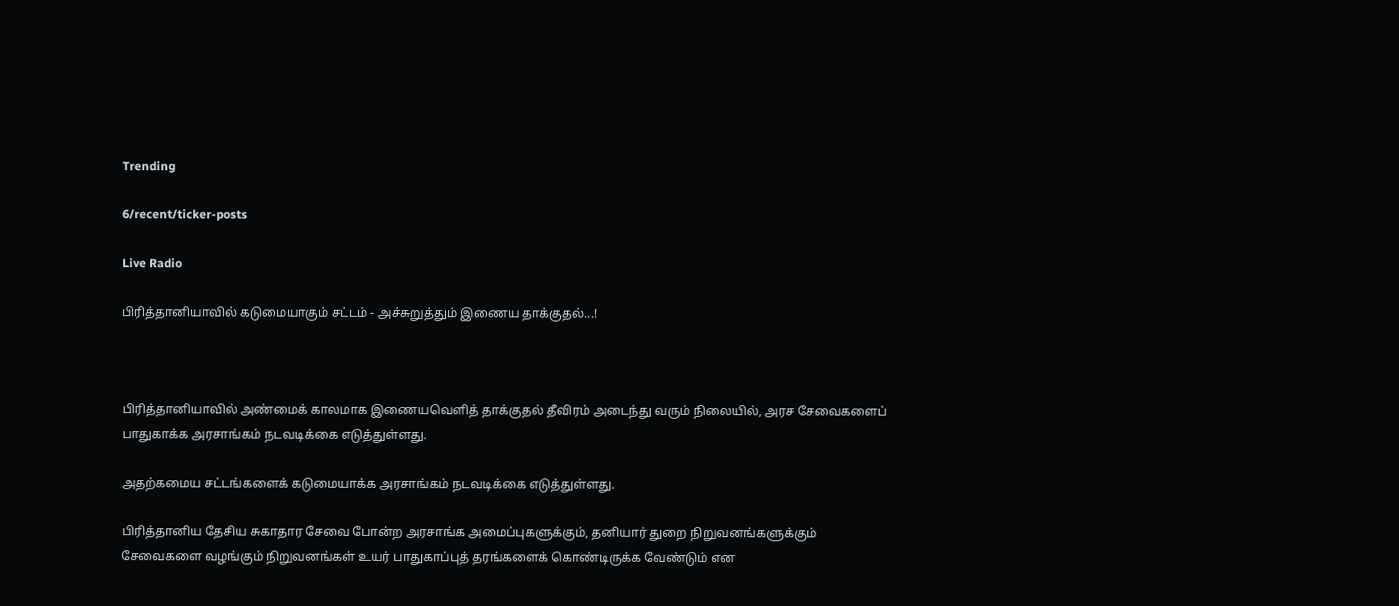Trending

6/recent/ticker-posts

Live Radio

பிரித்தானியாவில் கடுமையாகும் சட்டம் - அச்சுறுத்தும் இணைய தாக்குதல்...!



பிரித்தானியாவில் அண்மைக் காலமாக இணையவெளித் தாக்குதல் தீவிரம் அடைந்து வரும் நிலையில், அரச சேவைகளைப் பாதுகாக்க அரசாங்கம் நடவடிக்கை எடுத்துள்ளது.

அதற்கமைய சட்டங்களைக் கடுமையாக்க அரசாங்கம் நடவடிக்கை எடுத்துள்ளது.

பிரித்தானிய தேசிய சுகாதார சேவை போன்ற அரசாங்க அமைப்புகளுக்கும், தனியார் துறை நிறுவனங்களுக்கும் சேவைகளை வழங்கும் நிறுவனங்கள் உயர் பாதுகாப்புத் தரங்களைக் கொண்டிருக்க வேண்டும் என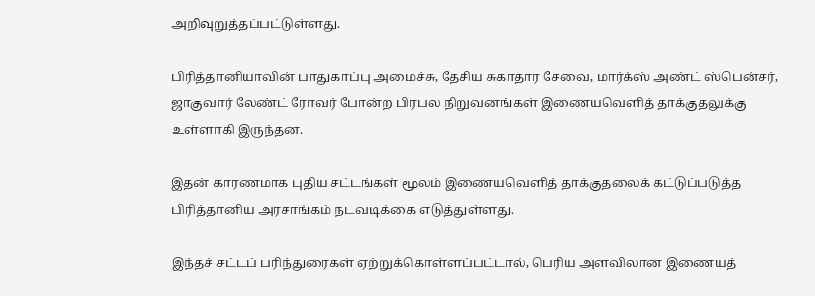அறிவுறுத்தப்பட்டுள்ளது.

பிரித்தானியாவின் பாதுகாப்பு அமைச்சு, தேசிய சுகாதார சேவை, மார்க்ஸ் அண்ட் ஸ்பென்சர், ஜாகுவார் லேண்ட் ரோவர் போன்ற பிரபல நிறுவனங்கள் இணையவெளித் தாக்குதலுக்கு உள்ளாகி இருந்தன.

இதன் காரணமாக புதிய சட்டங்கள் மூலம் இணையவெளித் தாக்குதலைக் கட்டுப்படுத்த பிரித்தானிய அரசாங்கம் நடவடிக்கை எடுத்துள்ளது.

இந்தச் சட்டப் பரிந்துரைகள் ஏற்றுக்கொள்ளப்பட்டால், பெரிய அளவிலான இணையத்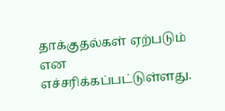தாக்குதல்கள் ஏற்படும் என எச்சரிக்கப்பட்டுள்ளது.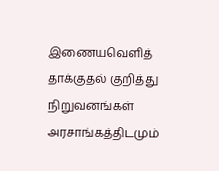இணையவெளித் தாக்குதல் குறித்து நிறுவனங்கள் அரசாங்கத்திடமும்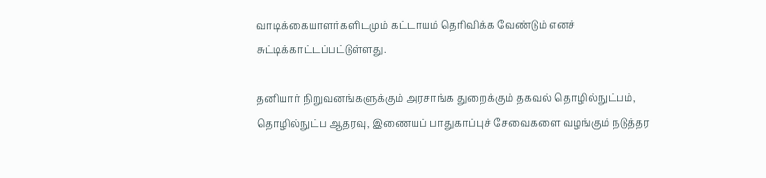வாடிக்கையாளர்களிடமும் கட்டாயம் தெரிவிக்க வேண்டும் எனச் சுட்டிக்காட்டப்பட்டுள்ளது.

தனியார் நிறுவனங்களுக்கும் அரசாங்க துறைக்கும் தகவல் தொழில்நுட்பம், தொழில்நுட்ப ஆதரவு, இணையப் பாதுகாப்புச் சேவைகளை வழங்கும் நடுத்தர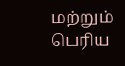மற்றும் பெரிய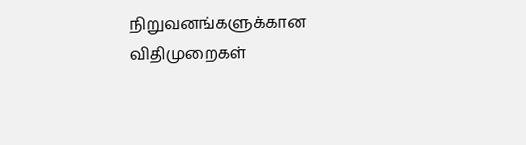நிறுவனங்களுக்கான விதிமுறைகள்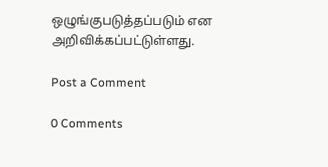ஒழுங்குபடுத்தப்படும் என அறிவிக்கப்பட்டுள்ளது.

Post a Comment

0 Comments